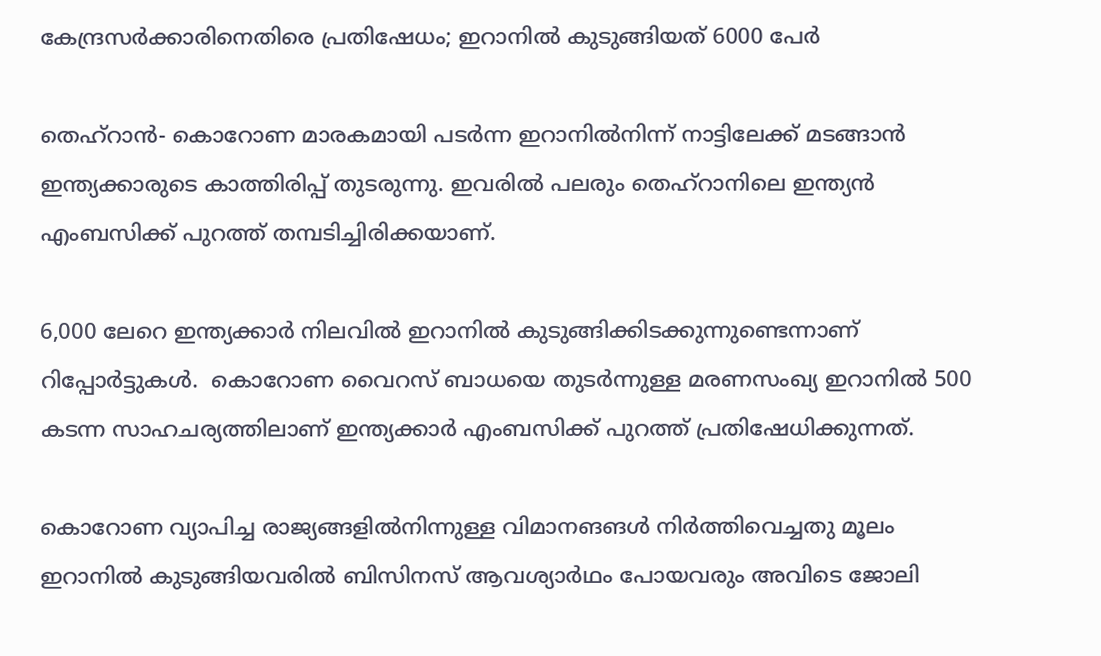കേന്ദ്രസര്‍ക്കാരിനെതിരെ പ്രതിഷേധം; ഇറാനില്‍ കുടുങ്ങിയത് 6000 പേര്‍

തെഹ്‌റാന്‍- കൊറോണ മാരകമായി പടര്‍ന്ന ഇറാനില്‍നിന്ന് നാട്ടിലേക്ക് മടങ്ങാന്‍ ഇന്ത്യക്കാരുടെ കാത്തിരിപ്പ് തുടരുന്നു. ഇവരില്‍ പലരും തെഹ്‌റാനിലെ ഇന്ത്യന്‍ എംബസിക്ക് പുറത്ത് തമ്പടിച്ചിരിക്കയാണ്.

6,000 ലേറെ ഇന്ത്യക്കാര്‍ നിലവില്‍ ഇറാനില്‍ കുടുങ്ങിക്കിടക്കുന്നുണ്ടെന്നാണ് റിപ്പോര്‍ട്ടുകള്‍.  കൊറോണ വൈറസ് ബാധയെ തുടര്‍ന്നുള്ള മരണസംഖ്യ ഇറാനില്‍ 500 കടന്ന സാഹചര്യത്തിലാണ് ഇന്ത്യക്കാര്‍ എംബസിക്ക് പുറത്ത് പ്രതിഷേധിക്കുന്നത്.

കൊറോണ വ്യാപിച്ച രാജ്യങ്ങളില്‍നിന്നുള്ള വിമാനങങള്‍ നിര്‍ത്തിവെച്ചതു മൂലം ഇറാനില്‍ കുടുങ്ങിയവരില്‍ ബിസിനസ് ആവശ്യാര്‍ഥം പോയവരും അവിടെ ജോലി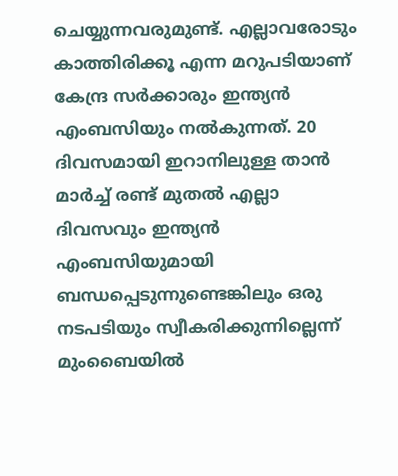ചെയ്യുന്നവരുമുണ്ട്. എല്ലാവരോടും കാത്തിരിക്കൂ എന്ന മറുപടിയാണ് കേന്ദ്ര സര്‍ക്കാരും ഇന്ത്യന്‍ എംബസിയും നല്‍കുന്നത്. 20 ദിവസമായി ഇറാനിലുള്ള താന്‍ മാര്‍ച്ച് രണ്ട് മുതല്‍ എല്ലാ ദിവസവും ഇന്ത്യന്‍ എംബസിയുമായി ബന്ധപ്പെടുന്നുണ്ടെങ്കിലും ഒരു നടപടിയും സ്വീകരിക്കുന്നില്ലെന്ന് മുംബൈയില്‍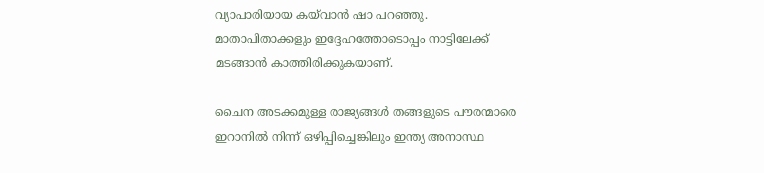വ്യാപാരിയായ കയ്‌വാന്‍ ഷാ പറഞ്ഞു. മാതാപിതാക്കളും ഇദ്ദേഹത്തോടൊപ്പം നാട്ടിലേക്ക് മടങ്ങാന്‍ കാത്തിരിക്കുകയാണ്.

ചൈന അടക്കമുള്ള രാജ്യങ്ങള്‍ തങ്ങളുടെ പൗരന്മാരെ ഇറാനില്‍ നിന്ന് ഒഴിപ്പിച്ചെങ്കിലും ഇന്ത്യ അനാസ്ഥ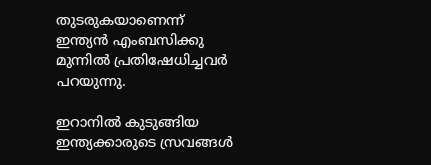തുടരുകയാണെന്ന് ഇന്ത്യന്‍ എംബസിക്കു മുന്നില്‍ പ്രതിഷേധിച്ചവര്‍ പറയുന്നു.

ഇറാനില്‍ കുടുങ്ങിയ ഇന്ത്യക്കാരുടെ സ്രവങ്ങള്‍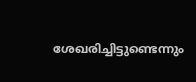ശേഖരിച്ചിട്ടുണ്ടെന്നും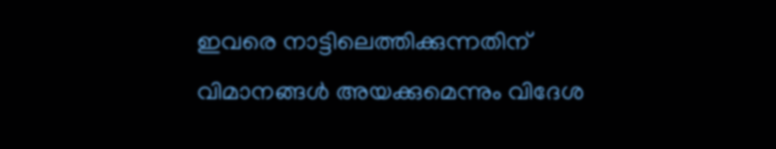ഇവരെ നാട്ടിലെത്തിക്കുന്നതിന് വിമാനങ്ങള്‍ അയക്കുമെന്നും വിദേശ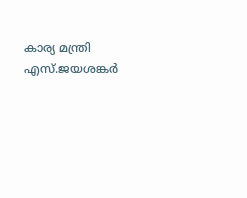കാര്യ മന്ത്രി എസ്.ജയശങ്കര്‍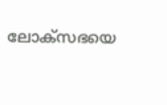ലോക്‌സഭയെ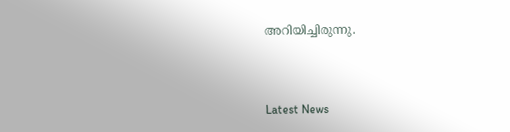അറിയിച്ചിരുന്നു.



Latest News